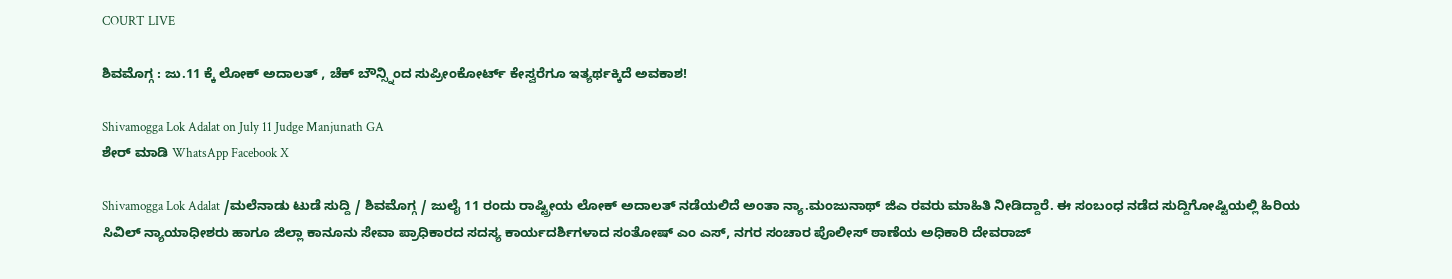COURT LIVE

ಶಿವಮೊಗ್ಗ : ಜು.11 ಕ್ಕೆ ಲೋಕ್ ಅದಾಲತ್ , ಚೆಕ್ ಬೌನ್ಸ್ನಿಂದ ಸುಪ್ರೀಂಕೋರ್ಟ್ ಕೇಸ್ವರೆಗೂ ಇತ್ಯರ್ಥಕ್ಕಿದೆ ಅವಕಾಶ!

Shivamogga Lok Adalat on July 11 Judge Manjunath GA
ಶೇರ್ ಮಾಡಿ WhatsApp Facebook X

Shivamogga Lok Adalat /ಮಲೆನಾಡು ಟುಡೆ ಸುದ್ದಿ / ಶಿವಮೊಗ್ಗ / ಜುಲೈ 11 ರಂದು ರಾಷ್ಟ್ರೀಯ ಲೋಕ್ ಅದಾಲತ್ ನಡೆಯಲಿದೆ ಅಂತಾ ನ್ಯಾ.ಮಂಜುನಾಥ್ ಜಿಎ ರವರು ಮಾಹಿತಿ ನೀಡಿದ್ದಾರೆ. ಈ ಸಂಬಂಧ ನಡೆದ ಸುದ್ದಿಗೋಷ್ಟಿಯಲ್ಲಿ ಹಿರಿಯ ಸಿವಿಲ್ ನ್ಯಾಯಾಧೀಶರು ಹಾಗೂ ಜಿಲ್ಲಾ ಕಾನೂನು ಸೇವಾ ಪ್ರಾಧಿಕಾರದ ಸದಸ್ಯ ಕಾರ್ಯದರ್ಶಿಗಳಾದ ಸಂತೋಷ್ ಎಂ ಎಸ್, ನಗರ ಸಂಚಾರ ಪೊಲೀಸ್ ಠಾಣೆಯ ಅಧಿಕಾರಿ ದೇವರಾಜ್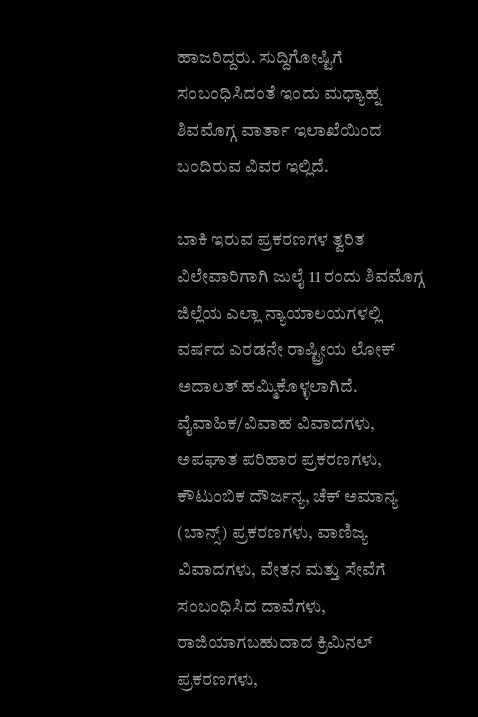ಹಾಜರಿದ್ದರು. ಸುದ್ದಿಗೋಷ್ಟಿಗೆ ಸಂಬಂಧಿಸಿದಂತೆ ಇಂದು ಮಧ್ಯಾಹ್ನ ಶಿವಮೊಗ್ಗ ವಾರ್ತಾ ಇಲಾಖೆಯಿಂದ ಬಂದಿರುವ ವಿವರ ಇಲ್ಲಿದೆ.

ಬಾಕಿ ಇರುವ ಪ್ರಕರಣಗಳ ತ್ವರಿತ ವಿಲೇವಾರಿಗಾಗಿ ಜುಲೈ 11 ರಂದು ಶಿವಮೊಗ್ಗ ಜಿಲ್ಲೆಯ ಎಲ್ಲಾ ನ್ಯಾಯಾಲಯಗಳಲ್ಲಿ ವರ್ಷದ ಎರಡನೇ ರಾಷ್ಟ್ರೀಯ ಲೋಕ್ ಅದಾಲತ್ ಹಮ್ಮಿಕೊಳ್ಳಲಾಗಿದೆ. ವೈವಾಹಿಕ/ವಿವಾಹ ವಿವಾದಗಳು, ಅಪಘಾತ ಪರಿಹಾರ ಪ್ರಕರಣಗಳು, ಕೌಟುಂಬಿಕ ದೌರ್ಜನ್ಯ, ಚೆಕ್ ಅಮಾನ್ಯ (ಬಾನ್ಸ್) ಪ್ರಕರಣಗಳು, ವಾಣಿಜ್ಯ ವಿವಾದಗಳು, ವೇತನ ಮತ್ತು ಸೇವೆಗೆ ಸಂಬಂಧಿಸಿದ ದಾವೆಗಳು, ರಾಜಿಯಾಗಬಹುದಾದ ಕ್ರಿಮಿನಲ್ ಪ್ರಕರಣಗಳು,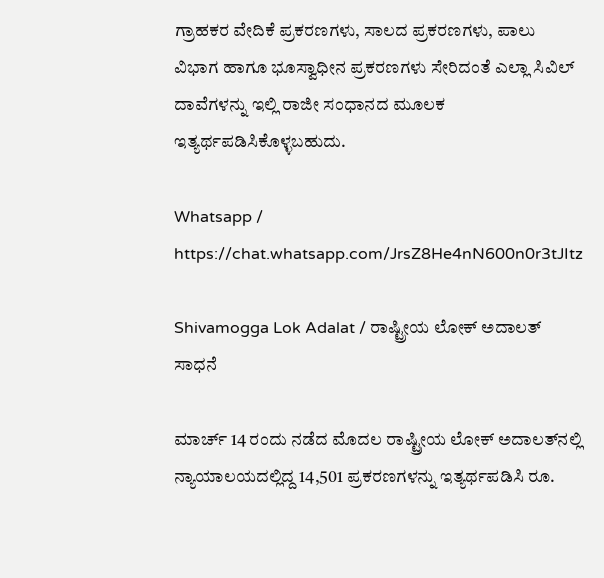ಗ್ರಾಹಕರ ವೇದಿಕೆ ಪ್ರಕರಣಗಳು, ಸಾಲದ ಪ್ರಕರಣಗಳು, ಪಾಲು ವಿಭಾಗ ಹಾಗೂ ಭೂಸ್ವಾಧೀನ ಪ್ರಕರಣಗಳು ಸೇರಿದಂತೆ ಎಲ್ಲಾ ಸಿವಿಲ್ ದಾವೆಗಳನ್ನು ಇಲ್ಲಿ ರಾಜೀ ಸಂಧಾನದ ಮೂಲಕ ಇತ್ಯರ್ಥಪಡಿಸಿಕೊಳ್ಳಬಹುದು.

Whatsapp / https://chat.whatsapp.com/JrsZ8He4nN600n0r3tJItz

Shivamogga Lok Adalat / ರಾಷ್ಟ್ರೀಯ ಲೋಕ್ ಅದಾಲತ್‌ ಸಾಧನೆ

ಮಾರ್ಚ್ 14 ರಂದು ನಡೆದ ಮೊದಲ ರಾಷ್ಟ್ರೀಯ ಲೋಕ್ ಅದಾಲತ್‌ನಲ್ಲಿ ನ್ಯಾಯಾಲಯದಲ್ಲಿದ್ದ 14,501 ಪ್ರಕರಣಗಳನ್ನು ಇತ್ಯರ್ಥಪಡಿಸಿ ರೂ.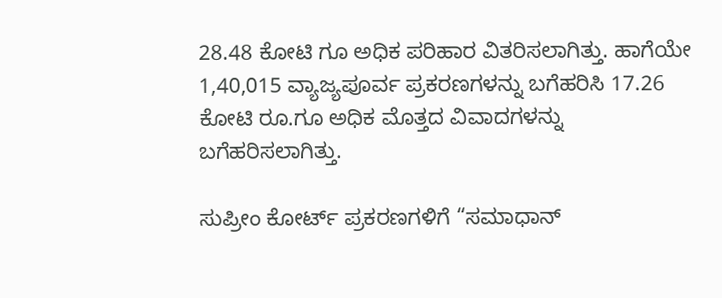28.48 ಕೋಟಿ ಗೂ ಅಧಿಕ ಪರಿಹಾರ ವಿತರಿಸಲಾಗಿತ್ತು. ಹಾಗೆಯೇ 1,40,015 ವ್ಯಾಜ್ಯಪೂರ್ವ ಪ್ರಕರಣಗಳನ್ನು ಬಗೆಹರಿಸಿ 17.26 ಕೋಟಿ ರೂ.ಗೂ ಅಧಿಕ ಮೊತ್ತದ ವಿವಾದಗಳನ್ನು ಬಗೆಹರಿಸಲಾಗಿತ್ತು.

ಸುಪ್ರೀಂ ಕೋರ್ಟ್ ಪ್ರಕರಣಗಳಿಗೆ “ಸಮಾಧಾನ್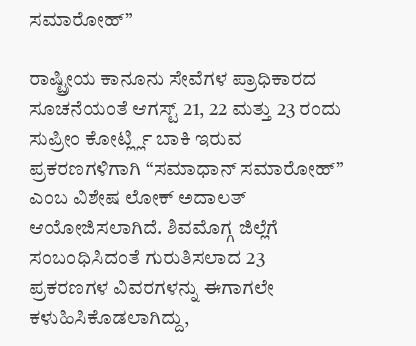ಸಮಾರೋಹ್”

ರಾಷ್ಟ್ರೀಯ ಕಾನೂನು ಸೇವೆಗಳ ಪ್ರಾಧಿಕಾರದ ಸೂಚನೆಯಂತೆ ಆಗಸ್ಟ್ 21, 22 ಮತ್ತು 23 ರಂದು ಸುಪ್ರೀಂ ಕೋರ್ಟ್ಲ್ಲಿ ಬಾಕಿ ಇರುವ ಪ್ರಕರಣಗಳಿಗಾಗಿ “ಸಮಾಧಾನ್ ಸಮಾರೋಹ್” ಎಂಬ ವಿಶೇಷ ಲೋಕ್ ಅದಾಲತ್ ಆಯೋಜಿಸಲಾಗಿದೆ. ಶಿವಮೊಗ್ಗ ಜಿಲ್ಲೆಗೆ ಸಂಬಂಧಿಸಿದಂತೆ ಗುರುತಿಸಲಾದ 23 ಪ್ರಕರಣಗಳ ವಿವರಗಳನ್ನು ಈಗಾಗಲೇ ಕಳುಹಿಸಿಕೊಡಲಾಗಿದ್ದು,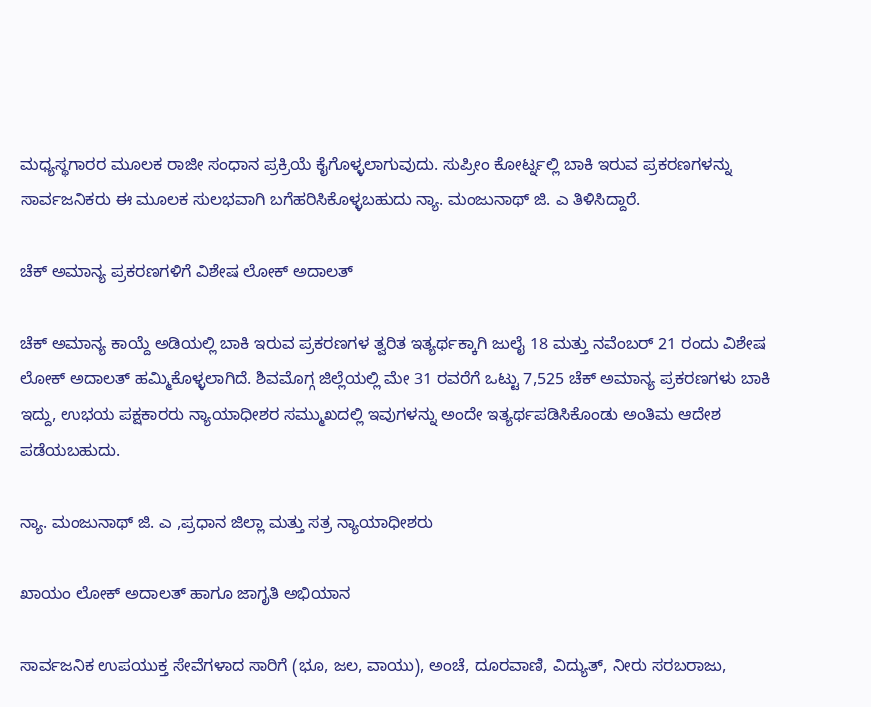ಮಧ್ಯಸ್ಥಗಾರರ ಮೂಲಕ ರಾಜೀ ಸಂಧಾನ ಪ್ರಕ್ರಿಯೆ ಕೈಗೊಳ್ಳಲಾಗುವುದು. ಸುಪ್ರೀಂ ಕೋರ್ಟ್ನಲ್ಲಿ ಬಾಕಿ ಇರುವ ಪ್ರಕರಣಗಳನ್ನು ಸಾರ್ವಜನಿಕರು ಈ ಮೂಲಕ ಸುಲಭವಾಗಿ ಬಗೆಹರಿಸಿಕೊಳ್ಳಬಹುದು ನ್ಯಾ. ಮಂಜುನಾಥ್ ಜಿ. ಎ ತಿಳಿಸಿದ್ದಾರೆ.

ಚೆಕ್ ಅಮಾನ್ಯ ಪ್ರಕರಣಗಳಿಗೆ ವಿಶೇಷ ಲೋಕ್ ಅದಾಲತ್

ಚೆಕ್ ಅಮಾನ್ಯ ಕಾಯ್ದೆ ಅಡಿಯಲ್ಲಿ ಬಾಕಿ ಇರುವ ಪ್ರಕರಣಗಳ ತ್ವರಿತ ಇತ್ಯರ್ಥಕ್ಕಾಗಿ ಜುಲೈ 18 ಮತ್ತು ನವೆಂಬರ್ 21 ರಂದು ವಿಶೇಷ ಲೋಕ್ ಅದಾಲತ್ ಹಮ್ಮಿಕೊಳ್ಳಲಾಗಿದೆ. ಶಿವಮೊಗ್ಗ ಜಿಲ್ಲೆಯಲ್ಲಿ ಮೇ 31 ರವರೆಗೆ ಒಟ್ಟು 7,525 ಚೆಕ್ ಅಮಾನ್ಯ ಪ್ರಕರಣಗಳು ಬಾಕಿ ಇದ್ದು, ಉಭಯ ಪಕ್ಷಕಾರರು ನ್ಯಾಯಾಧೀಶರ ಸಮ್ಮುಖದಲ್ಲಿ ಇವುಗಳನ್ನು ಅಂದೇ ಇತ್ಯರ್ಥಪಡಿಸಿಕೊಂಡು ಅಂತಿಮ ಆದೇಶ ಪಡೆಯಬಹುದು.

ನ್ಯಾ. ಮಂಜುನಾಥ್ ಜಿ. ಎ ,ಪ್ರಧಾನ ಜಿಲ್ಲಾ ಮತ್ತು ಸತ್ರ ನ್ಯಾಯಾಧೀಶರು

ಖಾಯಂ ಲೋಕ್ ಅದಾಲತ್ ಹಾಗೂ ಜಾಗೃತಿ ಅಭಿಯಾನ

ಸಾರ್ವಜನಿಕ ಉಪಯುಕ್ತ ಸೇವೆಗಳಾದ ಸಾರಿಗೆ (ಭೂ, ಜಲ, ವಾಯು), ಅಂಚೆ, ದೂರವಾಣಿ, ವಿದ್ಯುತ್, ನೀರು ಸರಬರಾಜು,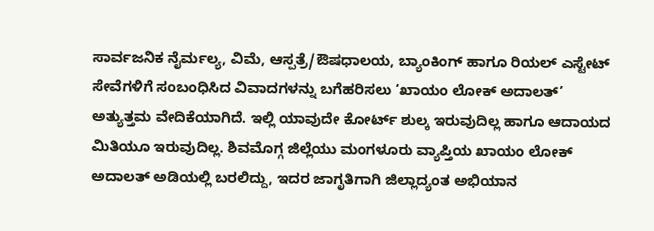ಸಾರ್ವಜನಿಕ ನೈರ್ಮಲ್ಯ, ವಿಮೆ, ಆಸ್ಪತ್ರೆ/ಔಷಧಾಲಯ, ಬ್ಯಾಂಕಿಂಗ್ ಹಾಗೂ ರಿಯಲ್ ಎಸ್ಟೇಟ್ ಸೇವೆಗಳಿಗೆ ಸಂಬಂಧಿಸಿದ ವಿವಾದಗಳನ್ನು ಬಗೆಹರಿಸಲು ‘ಖಾಯಂ ಲೋಕ್ ಅದಾಲತ್’ ಅತ್ಯುತ್ತಮ ವೇದಿಕೆಯಾಗಿದೆ. ಇಲ್ಲಿ ಯಾವುದೇ ಕೋರ್ಟ್ ಶುಲ್ಕ ಇರುವುದಿಲ್ಲ ಹಾಗೂ ಆದಾಯದ ಮಿತಿಯೂ ಇರುವುದಿಲ್ಲ. ಶಿವಮೊಗ್ಗ ಜಿಲ್ಲೆಯು ಮಂಗಳೂರು ವ್ಯಾಪ್ತಿಯ ಖಾಯಂ ಲೋಕ್ ಅದಾಲತ್ ಅಡಿಯಲ್ಲಿ ಬರಲಿದ್ದು, ಇದರ ಜಾಗೃತಿಗಾಗಿ ಜಿಲ್ಲಾದ್ಯಂತ ಅಭಿಯಾನ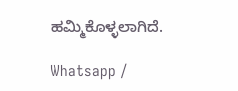ಹಮ್ಮಿಕೊಳ್ಳಲಾಗಿದೆ.

Whatsapp /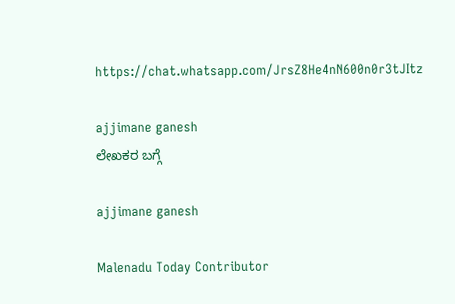https://chat.whatsapp.com/JrsZ8He4nN600n0r3tJItz

ajjimane ganesh
ಲೇಖಕರ ಬಗ್ಗೆ

ajjimane ganesh

Malenadu Today Contributor